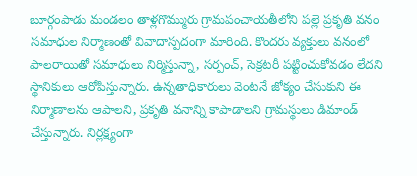బూర్గంపాడు మండలం తాళ్లగొమ్మురు గ్రామపంచాయతీలోని పల్లె ప్రకృతి వనం సమాధుల నిర్మాణంతో వివాదాస్పదంగా మారింది. కొందరు వ్యక్తులు వనంలో పాలరాయితో సమాధులు నిర్మిస్తున్నా, సర్పంచ్, సెక్రటరీ పట్టించుకోవడం లేదని స్థానికులు ఆరోపిస్తున్నారు. ఉన్నతాధికారులు వెంటనే జోక్యం చేసుకుని ఈ నిర్మాణాలను ఆపాలని, ప్రకృతి వనాన్ని కాపాడాలని గ్రామస్థులు డిమాండ్ చేస్తున్నారు. నిర్లక్ష్యంగా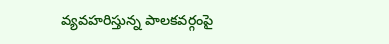వ్యవహరిస్తున్న పాలకవర్గంపై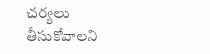చర్యలు తీసుకోవాలని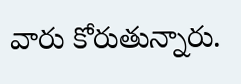వారు కోరుతున్నారు.